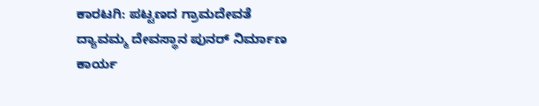ಕಾರಟಗಿ: ಪಟ್ಟಣದ ಗ್ರಾಮದೇವತೆ ದ್ಯಾವಮ್ಮ ದೇವಸ್ಥಾನ ಪುನರ್ ನಿರ್ಮಾಣ ಕಾರ್ಯ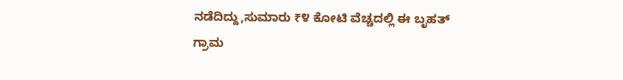ನಡೆದಿದ್ದು,ಸುಮಾರು ₹೪ ಕೋಟಿ ವೆಚ್ಚದಲ್ಲಿ ಈ ಬೃಹತ್ ಗ್ರಾಮ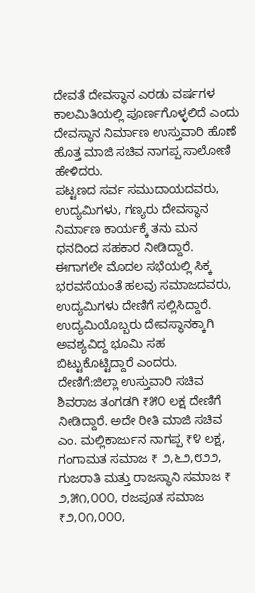ದೇವತೆ ದೇವಸ್ಥಾನ ಎರಡು ವರ್ಷಗಳ ಕಾಲಮಿತಿಯಲ್ಲಿ ಪೂರ್ಣಗೊಳ್ಳಲಿದೆ ಎಂದು ದೇವಸ್ಥಾನ ನಿರ್ಮಾಣ ಉಸ್ತುವಾರಿ ಹೊಣೆ ಹೊತ್ತ ಮಾಜಿ ಸಚಿವ ನಾಗಪ್ಪ ಸಾಲೋಣಿ ಹೇಳಿದರು.
ಪಟ್ಟಣದ ಸರ್ವ ಸಮುದಾಯದವರು, ಉದ್ಯಮಿಗಳು, ಗಣ್ಯರು ದೇವಸ್ಥಾನ ನಿರ್ಮಾಣ ಕಾರ್ಯಕ್ಕೆ ತನು ಮನ ಧನದಿಂದ ಸಹಕಾರ ನೀಡಿದ್ದಾರೆ. ಈಗಾಗಲೇ ಮೊದಲ ಸಭೆಯಲ್ಲಿ ಸಿಕ್ಕ ಭರವಸೆಯಂತೆ ಹಲವು ಸಮಾಜದವರು, ಉದ್ಯಮಿಗಳು ದೇಣಿಗೆ ಸಲ್ಲಿಸಿದ್ದಾರೆ. ಉದ್ಯಮಿಯೊಬ್ಬರು ದೇವಸ್ಥಾನಕ್ಕಾಗಿ ಅವಶ್ಯವಿದ್ದ ಭೂಮಿ ಸಹ ಬಿಟ್ಟುಕೊಟ್ಟಿದ್ದಾರೆ ಎಂದರು.
ದೇಣಿಗೆ:ಜಿಲ್ಲಾ ಉಸ್ತುವಾರಿ ಸಚಿವ ಶಿವರಾಜ ತಂಗಡಗಿ ₹೫೦ ಲಕ್ಷ ದೇಣಿಗೆ ನೀಡಿದ್ದಾರೆ. ಅದೇ ರೀತಿ ಮಾಜಿ ಸಚಿವ ಎಂ. ಮಲ್ಲಿಕಾರ್ಜುನ ನಾಗಪ್ಪ ₹೪ ಲಕ್ಷ, ಗಂಗಾಮತ ಸಮಾಜ ₹ ೨,೬೨,೮೨೨, ಗುಜರಾತಿ ಮತ್ತು ರಾಜಸ್ಥಾನಿ ಸಮಾಜ ₹ ೨,೫೧,೦೦೦, ರಜಪೂತ ಸಮಾಜ ₹೨,೦೧,೦೦೦,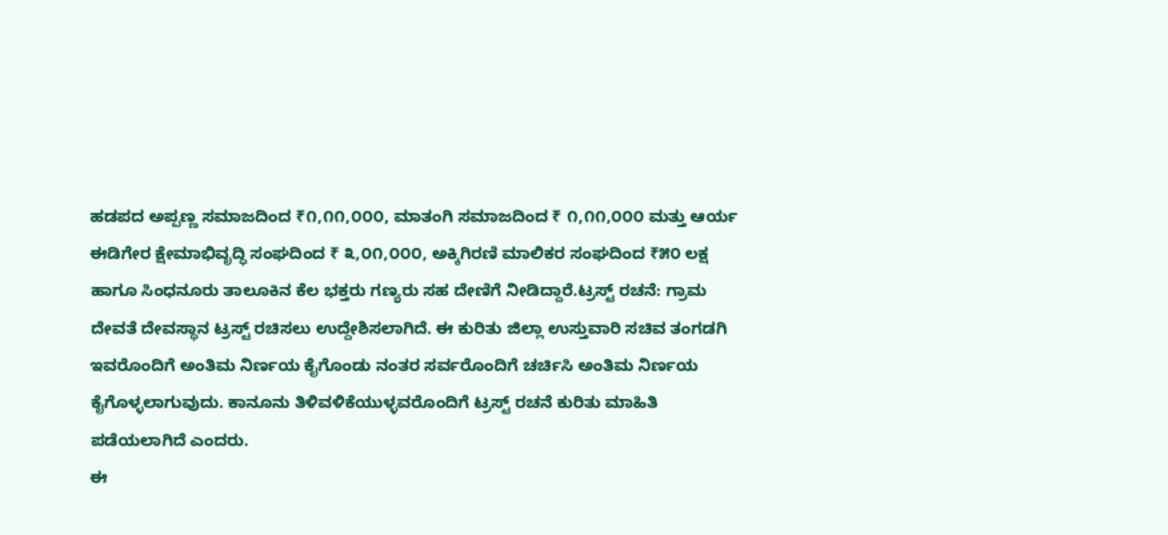ಹಡಪದ ಅಪ್ಪಣ್ಣ ಸಮಾಜದಿಂದ ₹೧,೧೧,೦೦೦, ಮಾತಂಗಿ ಸಮಾಜದಿಂದ ₹ ೧,೧೧,೦೦೦ ಮತ್ತು ಆರ್ಯ ಈಡಿಗೇರ ಕ್ಷೇಮಾಭಿವೃದ್ಧಿ ಸಂಘದಿಂದ ₹ ೩,೦೧,೦೦೦, ಅಕ್ಕಿಗಿರಣಿ ಮಾಲಿಕರ ಸಂಘದಿಂದ ₹೫೦ ಲಕ್ಷ ಹಾಗೂ ಸಿಂಧನೂರು ತಾಲೂಕಿನ ಕೆಲ ಭಕ್ತರು ಗಣ್ಯರು ಸಹ ದೇಣಿಗೆ ನೀಡಿದ್ದಾರೆ.ಟ್ರಸ್ಟ್ ರಚನೆ: ಗ್ರಾಮ ದೇವತೆ ದೇವಸ್ಥಾನ ಟ್ರಸ್ಟ್ ರಚಿಸಲು ಉದ್ದೇಶಿಸಲಾಗಿದೆ. ಈ ಕುರಿತು ಜಿಲ್ಲಾ ಉಸ್ತುವಾರಿ ಸಚಿವ ತಂಗಡಗಿ ಇವರೊಂದಿಗೆ ಅಂತಿಮ ನಿರ್ಣಯ ಕೈಗೊಂಡು ನಂತರ ಸರ್ವರೊಂದಿಗೆ ಚರ್ಚಿಸಿ ಅಂತಿಮ ನಿರ್ಣಯ ಕೈಗೊಳ್ಳಲಾಗುವುದು. ಕಾನೂನು ತಿಳಿವಳಿಕೆಯುಳ್ಳವರೊಂದಿಗೆ ಟ್ರಸ್ಟ್ ರಚನೆ ಕುರಿತು ಮಾಹಿತಿ ಪಡೆಯಲಾಗಿದೆ ಎಂದರು.
ಈ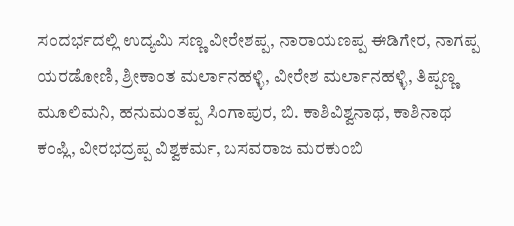ಸಂದರ್ಭದಲ್ಲಿ ಉದ್ಯಮಿ ಸಣ್ಣ ವೀರೇಶಪ್ಪ, ನಾರಾಯಣಪ್ಪ ಈಡಿಗೇರ, ನಾಗಪ್ಪ ಯರಡೋಣಿ, ಶ್ರೀಕಾಂತ ಮರ್ಲಾನಹಳ್ಳಿ, ವೀರೇಶ ಮರ್ಲಾನಹಳ್ಳಿ, ತಿಪ್ಪಣ್ಣ ಮೂಲಿಮನಿ, ಹನುಮಂತಪ್ಪ ಸಿಂಗಾಪುರ, ಬಿ. ಕಾಶಿವಿಶ್ವನಾಥ, ಕಾಶಿನಾಥ ಕಂಪ್ಲಿ, ವೀರಭದ್ರಪ್ಪ ವಿಶ್ವಕರ್ಮ, ಬಸವರಾಜ ಮರಕುಂಬಿ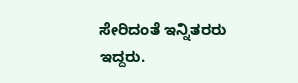ಸೇರಿದಂತೆ ಇನ್ನಿತರರು ಇದ್ದರು.